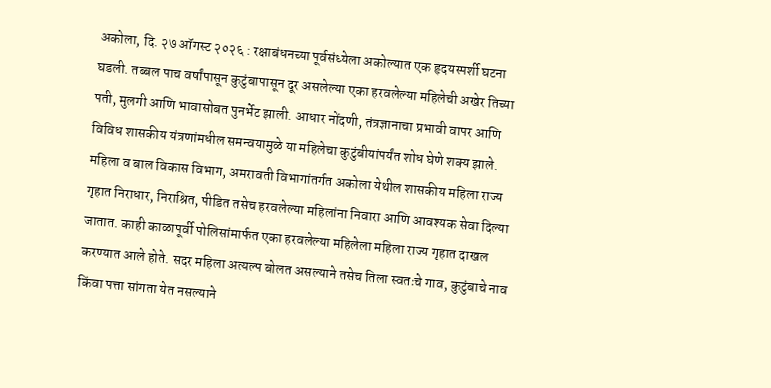अकोला, दि. २७ ऑगस्ट २०२६ : रक्षाबंधनच्या पूर्वसंध्येला अकोल्यात एक हृदयस्पर्शी घटना घडली. तब्बल पाच वर्षांपासून कुटुंबापासून दूर असलेल्या एका हरवलेल्या महिलेची अखेर तिच्या पती, मुलगी आणि भावासोबत पुनर्भेट झाली. आधार नोंदणी, तंत्रज्ञानाचा प्रभावी वापर आणि विविध शासकीय यंत्रणांमधील समन्वयामुळे या महिलेचा कुटुंबीयांपर्यंत शोध घेणे शक्य झाले.
महिला व बाल विकास विभाग, अमरावती विभागांतर्गत अकोला येथील शासकीय महिला राज्य गृहात निराधार, निराश्रित, पीडित तसेच हरवलेल्या महिलांना निवारा आणि आवश्यक सेवा दिल्या जातात. काही काळापूर्वी पोलिसांमार्फत एका हरवलेल्या महिलेला महिला राज्य गृहात दाखल करण्यात आले होते. सदर महिला अत्यल्प बोलत असल्याने तसेच तिला स्वतःचे गाव, कुटुंबाचे नाव किंवा पत्ता सांगता येत नसल्याने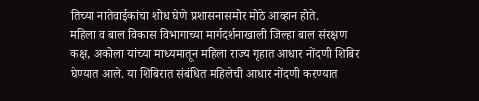तिच्या नातेवाईकांचा शोध घेणे प्रशासनासमोर मोठे आव्हान होते.
महिला व बाल विकास विभागाच्या मार्गदर्शनाखाली जिल्हा बाल संरक्षण कक्ष, अकोला यांच्या माध्यमातून महिला राज्य गृहात आधार नोंदणी शिबिर घेण्यात आले. या शिबिरात संबंधित महिलेची आधार नोंदणी करण्यात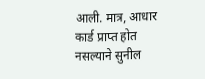आली. मात्र, आधार कार्ड प्राप्त होत नसल्याने सुनील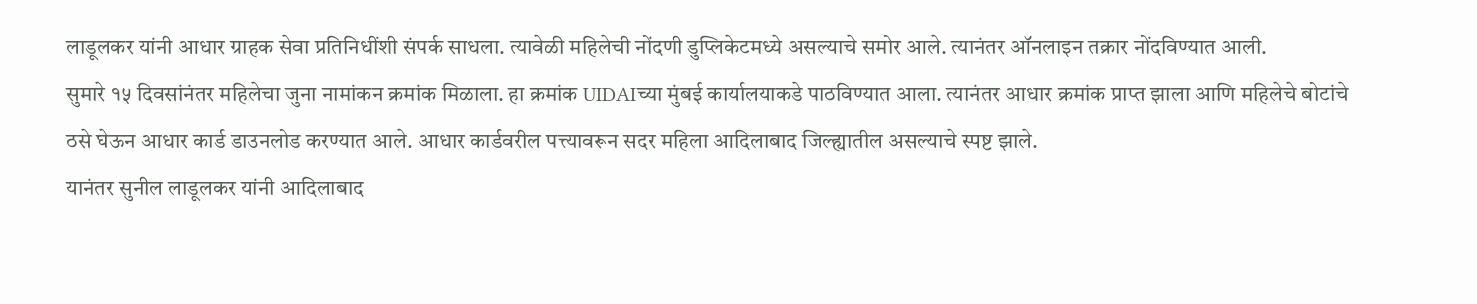लाडूलकर यांनी आधार ग्राहक सेवा प्रतिनिधींशी संपर्क साधला. त्यावेळी महिलेची नोंदणी डुप्लिकेटमध्ये असल्याचे समोर आले. त्यानंतर ऑनलाइन तक्रार नोंदविण्यात आली.
सुमारे १५ दिवसांनंतर महिलेचा जुना नामांकन क्रमांक मिळाला. हा क्रमांक UIDAIच्या मुंबई कार्यालयाकडे पाठविण्यात आला. त्यानंतर आधार क्रमांक प्राप्त झाला आणि महिलेचे बोटांचे ठसे घेऊन आधार कार्ड डाउनलोड करण्यात आले. आधार कार्डवरील पत्त्यावरून सदर महिला आदिलाबाद जिल्ह्यातील असल्याचे स्पष्ट झाले.
यानंतर सुनील लाडूलकर यांनी आदिलाबाद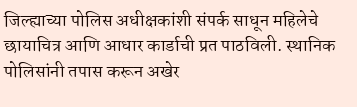जिल्ह्याच्या पोलिस अधीक्षकांशी संपर्क साधून महिलेचे छायाचित्र आणि आधार कार्डाची प्रत पाठविली. स्थानिक पोलिसांनी तपास करून अखेर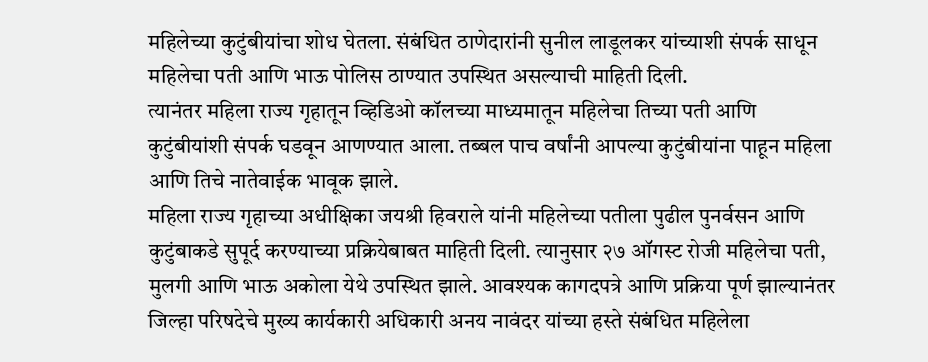महिलेच्या कुटुंबीयांचा शोध घेतला. संबंधित ठाणेदारांनी सुनील लाडूलकर यांच्याशी संपर्क साधून महिलेचा पती आणि भाऊ पोलिस ठाण्यात उपस्थित असल्याची माहिती दिली.
त्यानंतर महिला राज्य गृहातून व्हिडिओ कॉलच्या माध्यमातून महिलेचा तिच्या पती आणि कुटुंबीयांशी संपर्क घडवून आणण्यात आला. तब्बल पाच वर्षांनी आपल्या कुटुंबीयांना पाहून महिला आणि तिचे नातेवाईक भावूक झाले.
महिला राज्य गृहाच्या अधीक्षिका जयश्री हिवराले यांनी महिलेच्या पतीला पुढील पुनर्वसन आणि कुटुंबाकडे सुपूर्द करण्याच्या प्रक्रियेबाबत माहिती दिली. त्यानुसार २७ ऑगस्ट रोजी महिलेचा पती, मुलगी आणि भाऊ अकोला येथे उपस्थित झाले. आवश्यक कागदपत्रे आणि प्रक्रिया पूर्ण झाल्यानंतर जिल्हा परिषदेचे मुख्य कार्यकारी अधिकारी अनय नावंदर यांच्या हस्ते संबंधित महिलेला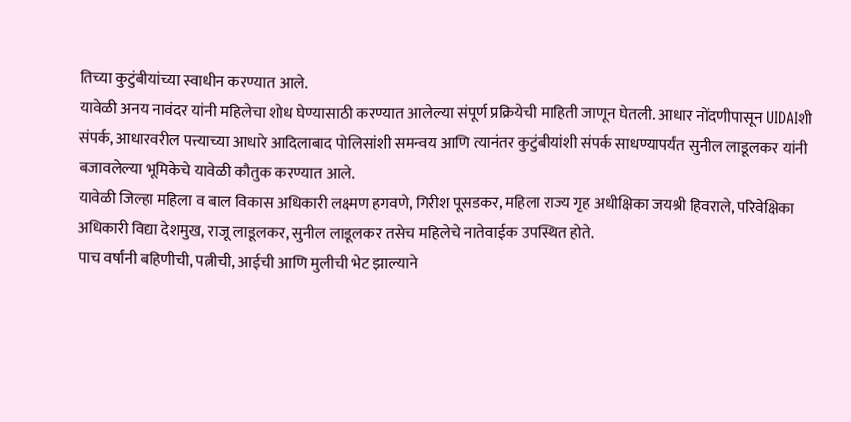तिच्या कुटुंबीयांच्या स्वाधीन करण्यात आले.
यावेळी अनय नावंदर यांनी महिलेचा शोध घेण्यासाठी करण्यात आलेल्या संपूर्ण प्रक्रियेची माहिती जाणून घेतली. आधार नोंदणीपासून UIDAIशी संपर्क, आधारवरील पत्त्याच्या आधारे आदिलाबाद पोलिसांशी समन्वय आणि त्यानंतर कुटुंबीयांशी संपर्क साधण्यापर्यंत सुनील लाडूलकर यांनी बजावलेल्या भूमिकेचे यावेळी कौतुक करण्यात आले.
यावेळी जिल्हा महिला व बाल विकास अधिकारी लक्ष्मण हगवणे, गिरीश पूसडकर, महिला राज्य गृह अधीक्षिका जयश्री हिवराले, परिवेक्षिका अधिकारी विद्या देशमुख, राजू लाडूलकर, सुनील लाडूलकर तसेच महिलेचे नातेवाईक उपस्थित होते.
पाच वर्षांनी बहिणीची, पत्नीची, आईची आणि मुलीची भेट झाल्याने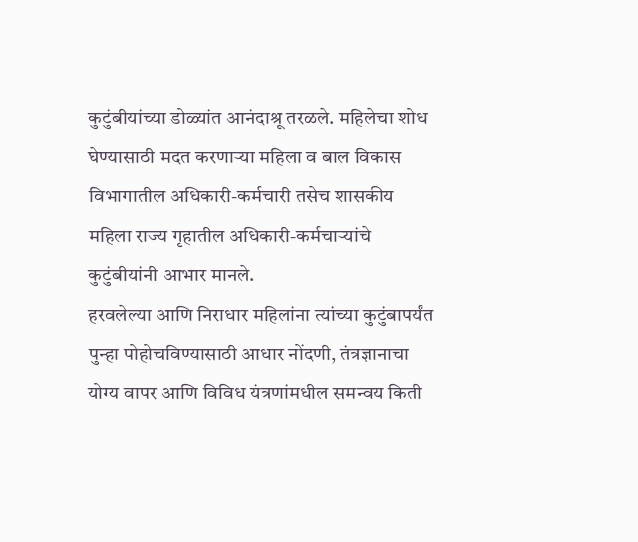कुटुंबीयांच्या डोळ्यांत आनंदाश्रू तरळले. महिलेचा शोध घेण्यासाठी मदत करणाऱ्या महिला व बाल विकास विभागातील अधिकारी-कर्मचारी तसेच शासकीय महिला राज्य गृहातील अधिकारी-कर्मचाऱ्यांचे कुटुंबीयांनी आभार मानले.
हरवलेल्या आणि निराधार महिलांना त्यांच्या कुटुंबापर्यंत पुन्हा पोहोचविण्यासाठी आधार नोंदणी, तंत्रज्ञानाचा योग्य वापर आणि विविध यंत्रणांमधील समन्वय किती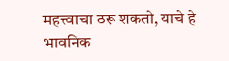महत्त्वाचा ठरू शकतो, याचे हे भावनिक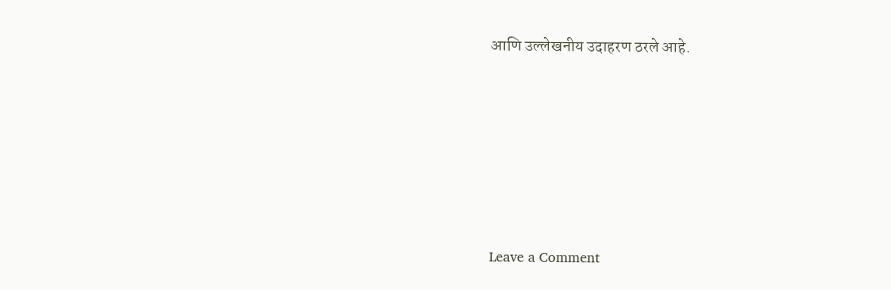आणि उल्लेखनीय उदाहरण ठरले आहे.






Leave a Comment